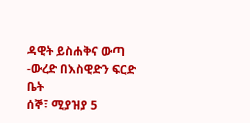ዳዊት ይስሐቅና ውጣ -ውረድ በእስዊድን ፍርድ ቤት
ሰኞ፣ ሚያዝያ 5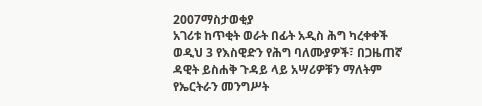2007ማስታወቂያ
አገሪቱ ከጥቂት ወራት በፊት አዲስ ሕግ ካረቀቀች ወዲህ 3 የእስዊድን የሕግ ባለሙያዎች፣ በጋዜጠኛ ዳዊት ይስሐቅ ጉዳይ ላይ አሣሪዎቹን ማለትም የኤርትራን መንግሥት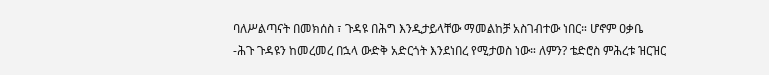ባለሥልጣናት በመክሰስ ፣ ጉዳዩ በሕግ እንዲታይላቸው ማመልከቻ አስገብተው ነበር። ሆኖም ዐቃቤ -ሕጉ ጉዳዩን ከመረመረ በኋላ ውድቅ አድርጎት እንደነበረ የሚታወስ ነው። ለምን? ቴድሮስ ምሕረቱ ዝርዝር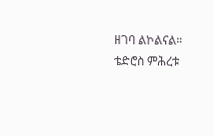ዘገባ ልኮልናል።
ቴድሮስ ምሕረቱ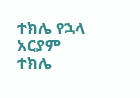ተክሌ የኋላ
አርያም ተክሌ